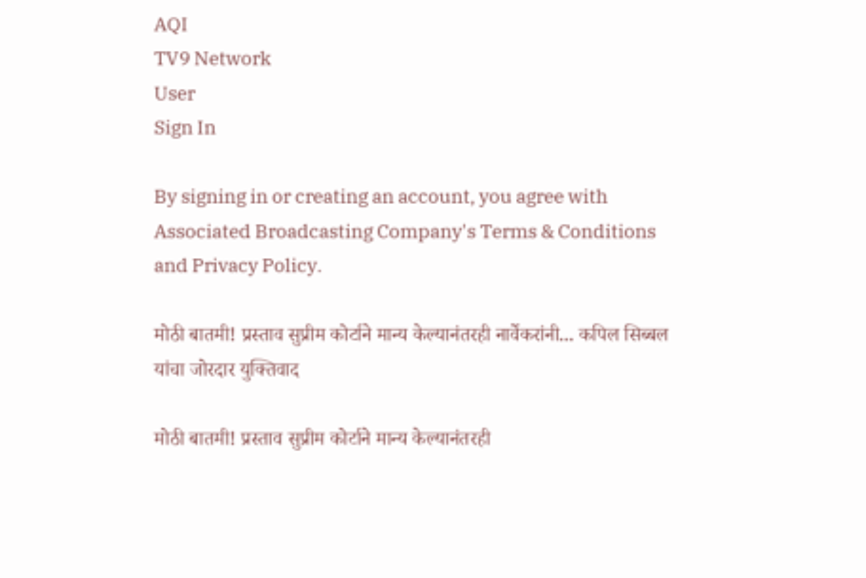AQI
TV9 Network
User
Sign In

By signing in or creating an account, you agree with Associated Broadcasting Company's Terms & Conditions and Privacy Policy.

मोठी बातमी! प्रस्ताव सुप्रीम कोर्टाने मान्य केल्यानंतरही नार्वेकरांनी... कपिल सिब्बल यांचा जोरदार युक्तिवाद

मोठी बातमी! प्रस्ताव सुप्रीम कोर्टाने मान्य केल्यानंतरही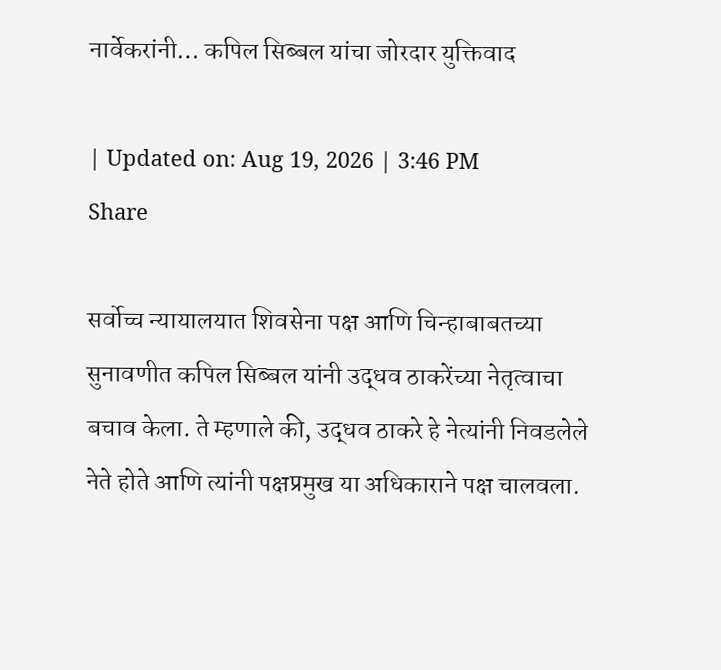नार्वेकरांनी… कपिल सिब्बल यांचा जोरदार युक्तिवाद

| Updated on: Aug 19, 2026 | 3:46 PM
Share

सर्वोच्च न्यायालयात शिवसेना पक्ष आणि चिन्हाबाबतच्या सुनावणीत कपिल सिब्बल यांनी उद्धव ठाकरेंच्या नेतृत्वाचा बचाव केला. ते म्हणाले की, उद्धव ठाकरे हे नेत्यांनी निवडलेले नेते होते आणि त्यांनी पक्षप्रमुख या अधिकाराने पक्ष चालवला.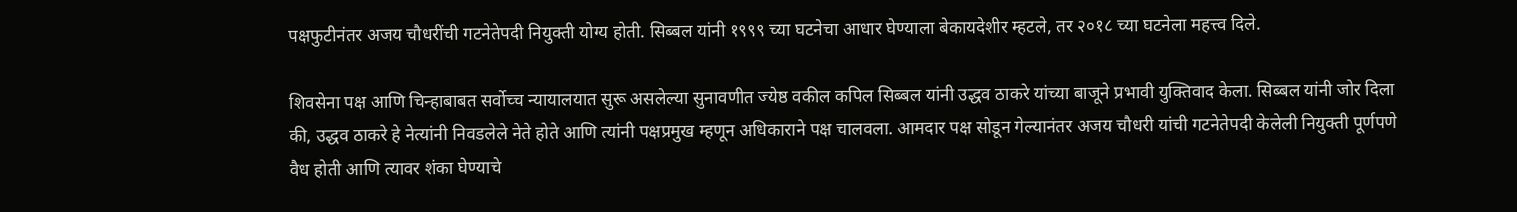पक्षफुटीनंतर अजय चौधरींची गटनेतेपदी नियुक्ती योग्य होती. सिब्बल यांनी १९९९ च्या घटनेचा आधार घेण्याला बेकायदेशीर म्हटले, तर २०१८ च्या घटनेला महत्त्व दिले.

शिवसेना पक्ष आणि चिन्हाबाबत सर्वोच्च न्यायालयात सुरू असलेल्या सुनावणीत ज्येष्ठ वकील कपिल सिब्बल यांनी उद्धव ठाकरे यांच्या बाजूने प्रभावी युक्तिवाद केला. सिब्बल यांनी जोर दिला की, उद्धव ठाकरे हे नेत्यांनी निवडलेले नेते होते आणि त्यांनी पक्षप्रमुख म्हणून अधिकाराने पक्ष चालवला. आमदार पक्ष सोडून गेल्यानंतर अजय चौधरी यांची गटनेतेपदी केलेली नियुक्ती पूर्णपणे वैध होती आणि त्यावर शंका घेण्याचे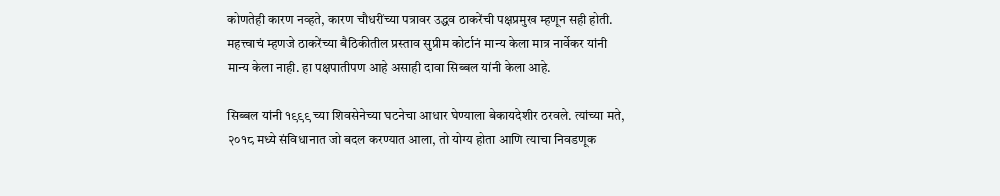कोणतेही कारण नव्हते, कारण चौधरींच्या पत्रावर उद्धव ठाकरेंची पक्षप्रमुख म्हणून सही होती. महत्त्वाचं म्हणजे ठाकरेंच्या बैठिकीतील प्रस्ताव सुप्रीम कोर्टानं मान्य केला मात्र नार्वेकर यांनी मान्य केला नाही. हा पक्षपातीपण आहे असाही दावा सिब्बल यांनी केला आहे.

सिब्बल यांनी १९९९ च्या शिवसेनेच्या घटनेचा आधार घेण्याला बेकायदेशीर ठरवले. त्यांच्या मते, २०१८ मध्ये संविधानात जो बदल करण्यात आला, तो योग्य होता आणि त्याचा निवडणूक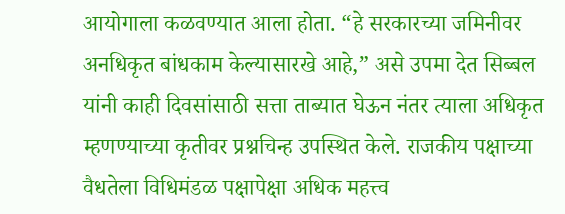आयोगाला कळवण्यात आला होता. “हे सरकारच्या जमिनीवर अनधिकृत बांधकाम केल्यासारखे आहे,” असे उपमा देत सिब्बल यांनी काही दिवसांसाठी सत्ता ताब्यात घेऊन नंतर त्याला अधिकृत म्हणण्याच्या कृतीवर प्रश्नचिन्ह उपस्थित केले. राजकीय पक्षाच्या वैधतेला विधिमंडळ पक्षापेक्षा अधिक महत्त्व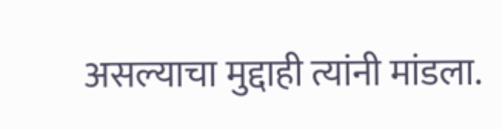असल्याचा मुद्दाही त्यांनी मांडला.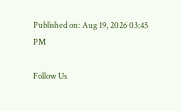Published on: Aug 19, 2026 03:45 PM

Follow Us